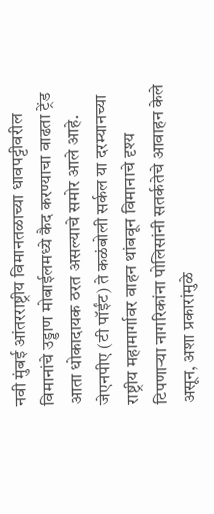नवी मुंबई आंतरराष्ट्रीय विमानतळाच्या धावपट्टीवरील विमानांचे उड्डाण मोबाईलमध्ये कैद करण्याचा वाढता ट्रेंड आता धोकादायक ठरत असल्याचे समोर आले आहे. जेएनपीए (टी पॉईंट) ते कळंबोली सर्कल या दरम्यानच्या राष्ट्रीय महामार्गावर वाहन थांबवून विमानाचे दृश्य टिपणाऱ्या नागरिकांना पोलिसांनी सतर्कतेचे आवाहन केले असून, अशा प्रकारांमुळे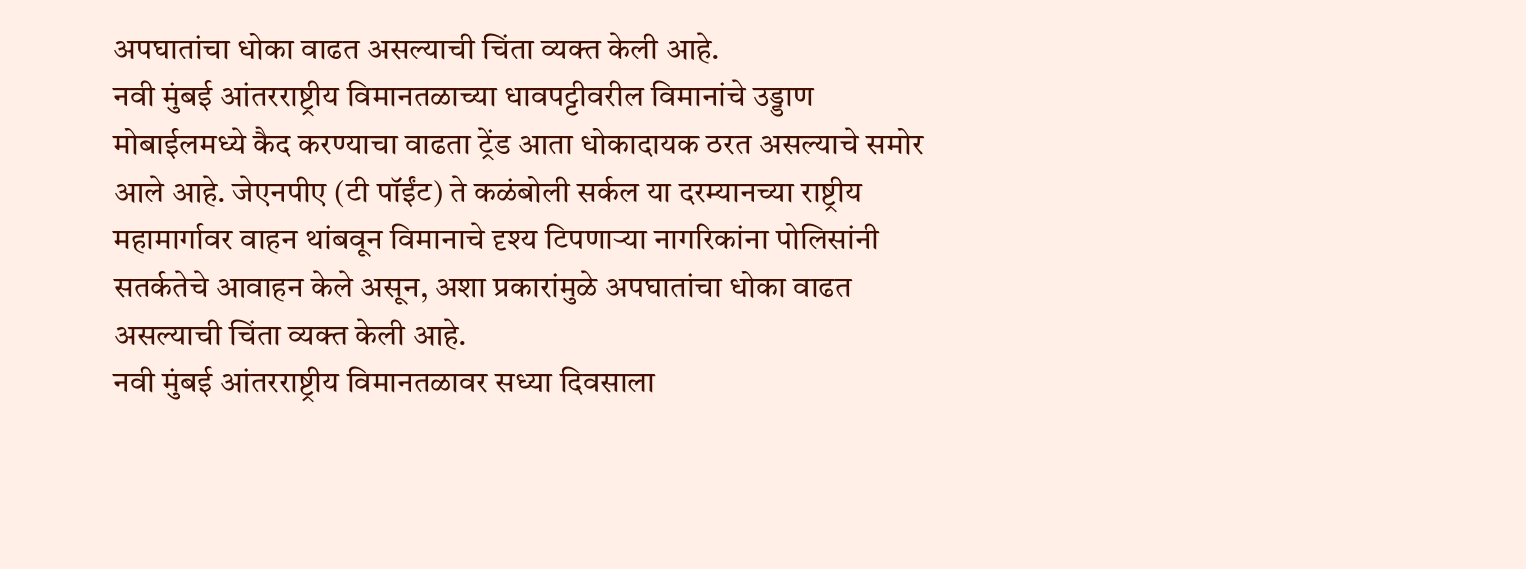अपघातांचा धोका वाढत असल्याची चिंता व्यक्त केली आहे.
नवी मुंबई आंतरराष्ट्रीय विमानतळाच्या धावपट्टीवरील विमानांचे उड्डाण मोबाईलमध्ये कैद करण्याचा वाढता ट्रेंड आता धोकादायक ठरत असल्याचे समोर आले आहे. जेएनपीए (टी पॉईंट) ते कळंबोली सर्कल या दरम्यानच्या राष्ट्रीय महामार्गावर वाहन थांबवून विमानाचे दृश्य टिपणाऱ्या नागरिकांना पोलिसांनी सतर्कतेचे आवाहन केले असून, अशा प्रकारांमुळे अपघातांचा धोका वाढत असल्याची चिंता व्यक्त केली आहे.
नवी मुंबई आंतरराष्ट्रीय विमानतळावर सध्या दिवसाला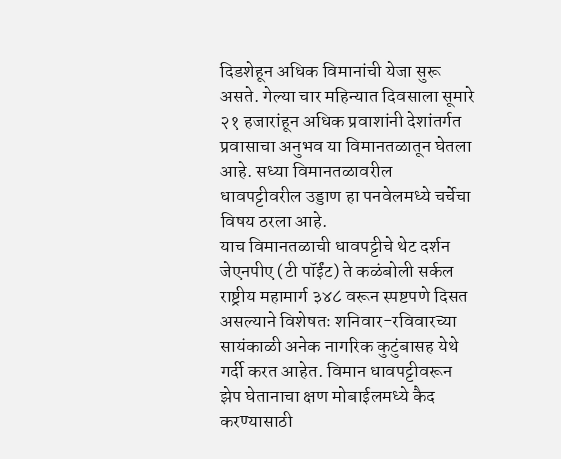दिडशेहून अधिक विमानांची येजा सुरू असते. गेल्या चार महिन्यात दिवसाला सूमारे २१ हजारांहून अधिक प्रवाशांनी देशांतर्गत प्रवासाचा अनुभव या विमानतळातून घेतला आहे. सध्या विमानतळावरील धावपट्टीवरील उड्डाण हा पनवेलमध्ये चर्चेचा विषय ठरला आहे.
याच विमानतळाची धावपट्टीचे थेट दर्शन जेएनपीए (टी पॉईंट) ते कळंबोली सर्कल राष्ट्रीय महामार्ग ३४८ वरून स्पष्टपणे दिसत असल्याने विशेषतः शनिवार-रविवारच्या सायंकाळी अनेक नागरिक कुटुंबासह येथे गर्दी करत आहेत. विमान धावपट्टीवरून झेप घेतानाचा क्षण मोबाईलमध्ये कैद करण्यासाठी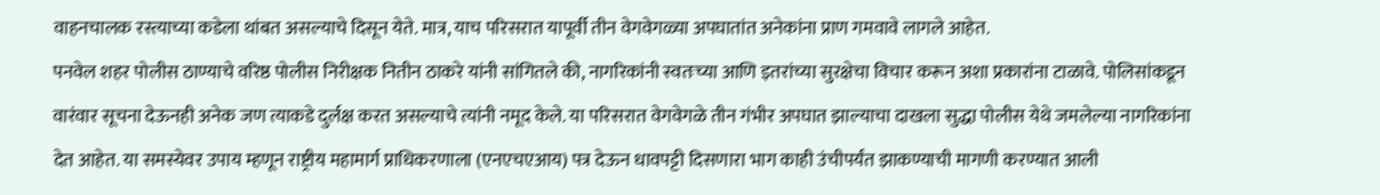वाहनचालक रस्त्याच्या कडेला थांबत असल्याचे दिसून येते. मात्र, याच परिसरात यापूर्वी तीन वेगवेगळ्या अपघातांत अनेकांना प्राण गमवावे लागले आहेत.
पनवेल शहर पोलीस ठाण्याचे वरिष्ठ पोलीस निरीक्षक नितीन ठाकरे यांनी सांगितले की, नागरिकांनी स्वतःच्या आणि इतरांच्या सुरक्षेचा विचार करून अशा प्रकारांना टाळावे. पोलिसांकडून वारंवार सूचना देऊनही अनेक जण त्याकडे दुर्लक्ष करत असल्याचे त्यांनी नमूद केले. या परिसरात वेगवेगळे तीन गंभीर अपघात झाल्याचा दाखला सुद्धा पोलीस येथे जमलेल्या नागरिकांना देत आहेत. या समस्येवर उपाय म्हणून राष्ट्रीय महामार्ग प्राधिकरणाला (एनएचएआय) पत्र देऊन धावपट्टी दिसणारा भाग काही उंचीपर्यंत झाकण्याची मागणी करण्यात आली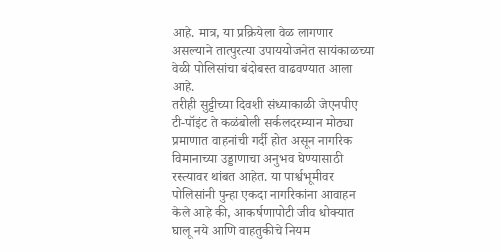आहे. मात्र, या प्रक्रियेला वेळ लागणार असल्याने तात्पुरत्या उपाययोजनेत सायंकाळच्या वेळी पोलिसांचा बंदोबस्त वाढवण्यात आला आहे.
तरीही सुट्टीच्या दिवशी संध्याकाळी जेएनपीए टी-पॉइंट ते कळंबोली सर्कलदरम्यान मोठ्या प्रमाणात वाहनांची गर्दी होत असून नागरिक विमानाच्या उड्डाणाचा अनुभव घेण्यासाठी रस्त्यावर थांबत आहेत. या पार्श्वभूमीवर पोलिसांनी पुन्हा एकदा नागरिकांना आवाहन केले आहे की, आकर्षणापोटी जीव धोक्यात घालू नये आणि वाहतुकीचे नियम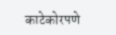काटेकोरपणे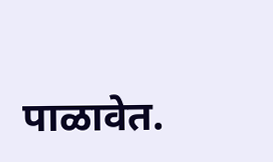पाळावेत.